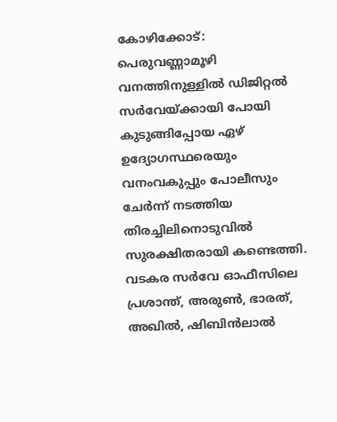കോഴിക്കോട്: പെരുവണ്ണാമൂഴി വനത്തിനുള്ളിൽ ഡിജിറ്റൽ സർവേയ്ക്കായി പോയി കുടുങ്ങിപ്പോയ ഏഴ് ഉദ്യോഗസ്ഥരെയും വനംവകുപ്പും പോലീസും ചേർന്ന് നടത്തിയ തിരച്ചിലിനൊടുവിൽ സുരക്ഷിതരായി കണ്ടെത്തി. വടകര സർവേ ഓഫീസിലെ പ്രശാന്ത്, അരുൺ, ഭാരത്, അഖിൽ, ഷിബിൻലാൽ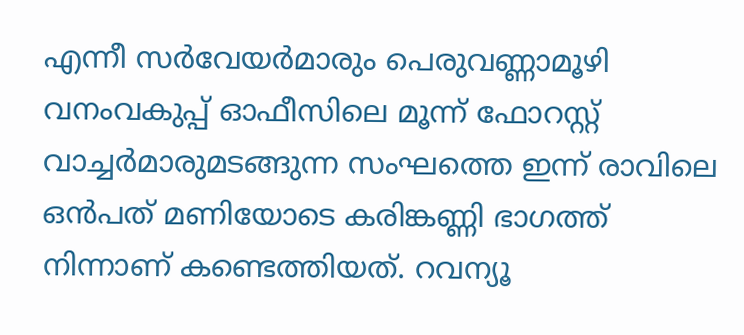എന്നീ സർവേയർമാരും പെരുവണ്ണാമൂഴി വനംവകുപ്പ് ഓഫീസിലെ മൂന്ന് ഫോറസ്റ്റ് വാച്ചർമാരുമടങ്ങുന്ന സംഘത്തെ ഇന്ന് രാവിലെ ഒൻപത് മണിയോടെ കരിങ്കണ്ണി ഭാഗത്ത് നിന്നാണ് കണ്ടെത്തിയത്. റവന്യൂ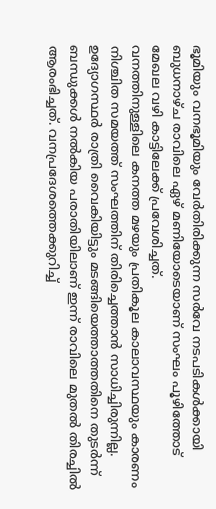ഭൂമിയും വനഭൂമിയും വേർതിരിക്കുന്ന സർവേ നടപടികൾക്കായി ബുധനാഴ്ച രാവിലെ ഏഴ് മണിയോടെയാണ് സംഘം പൂഴിത്തോട് മേഖല വഴി കാട്ടിലേക്ക് പ്രവേശിച്ചത്.
വനത്തിനുള്ളിലെ കനത്ത മഴയും പ്രതികൂല കാലാവസ്ഥയും കാരണം നിശ്ചിത സമയത്ത് സംഘത്തിന് തിരിച്ചെത്താൻ സാധിച്ചിരുന്നില്ല. ഉദ്യോഗസ്ഥർ രാത്രി വൈകിയിട്ടും മടങ്ങിയെത്താത്തതിനെ തുടർന്ന് ബന്ധുക്കൾ നൽകിയ പരാതിയിലാണ് ഇന്ന് രാവിലെ മുതൽ തിരച്ചിൽ ആരംഭിച്ചത്. വനപ്രദേശത്തെക്കുറിച്ച്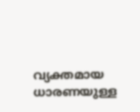വ്യക്തമായ ധാരണയുള്ള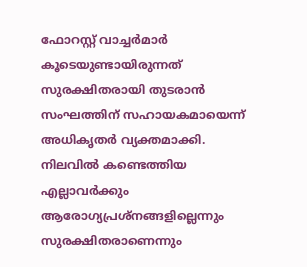ഫോറസ്റ്റ് വാച്ചർമാർ കൂടെയുണ്ടായിരുന്നത് സുരക്ഷിതരായി തുടരാൻ സംഘത്തിന് സഹായകമായെന്ന് അധികൃതർ വ്യക്തമാക്കി. നിലവിൽ കണ്ടെത്തിയ എല്ലാവർക്കും ആരോഗ്യപ്രശ്നങ്ങളില്ലെന്നും സുരക്ഷിതരാണെന്നും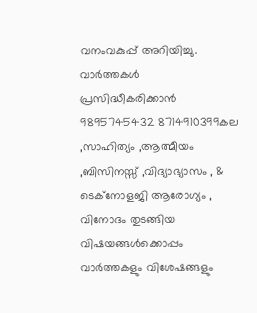വനംവകുപ്പ് അറിയിച്ചു.
വാർത്തകൾ പ്രസിദ്ധീകരിക്കാൻ
9895745432 8714910399കല ,സാഹിത്യം ,ആത്മീയം ,ബിസിനസ്സ് ,വിദ്യാഭ്യാസം , & ടെക്നോളജി ആരോഗ്യം , വിനോദം തുടങ്ങിയ വിഷയങ്ങൾക്കൊപ്പം വാർത്തകളും വിശേഷങ്ങളും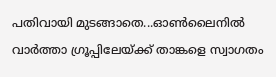പതിവായി മുടങ്ങാതെ...ഓൺലൈനിൽ വാർത്താ ഗ്രൂപ്പിലേയ്ക്ക് താങ്കളെ സ്വാഗതം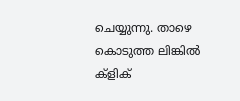ചെയ്യുന്നു. താഴെ കൊടുത്ത ലിങ്കിൽ ക്ളിക്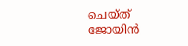ചെയ്ത് ജോയിൻ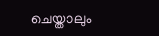ചെയ്താലും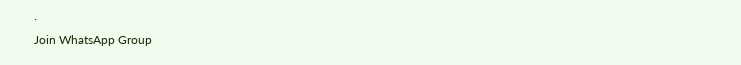.
Join WhatsApp Group